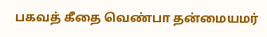பகவத் கீதை வெண்பா தன்மையமர்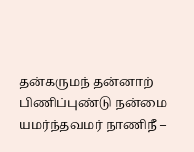தன்கருமந் தன்னாற் பிணிப்புண்டு நன்மை யமர்ந்தவமர் நாணிநீ –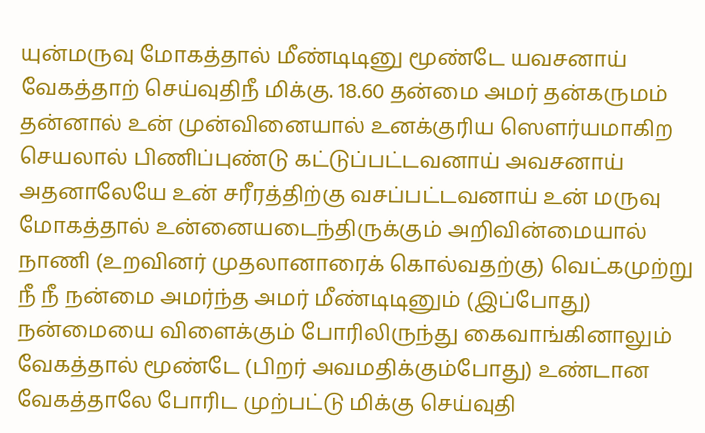யுன்மருவு மோகத்தால் மீண்டிடினு மூண்டே யவசனாய் வேகத்தாற் செய்வுதிநீ மிக்கு. 18.60 தன்மை அமர் தன்கருமம் தன்னால் உன் முன்வினையால் உனக்குரிய ஸௌர்யமாகிற செயலால் பிணிப்புண்டு கட்டுப்பட்டவனாய் அவசனாய் அதனாலேயே உன் சரீரத்திற்கு வசப்பட்டவனாய் உன் மருவு மோகத்தால் உன்னையடைந்திருக்கும் அறிவின்மையால் நாணி (உறவினர் முதலானாரைக் கொல்வதற்கு) வெட்கமுற்று நீ நீ நன்மை அமர்ந்த அமர் மீண்டிடினும் (இப்போது) நன்மையை விளைக்கும் போரிலிருந்து கைவாங்கினாலும் வேகத்தால் மூண்டே (பிறர் அவமதிக்கும்போது) உண்டான வேகத்தாலே போரிட முற்பட்டு மிக்கு செய்வுதி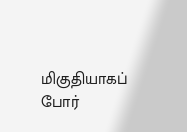மிகுதியாகப் போர்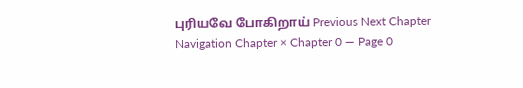புரியவே போகிறாய் Previous Next Chapter Navigation Chapter × Chapter 0 — Page 0